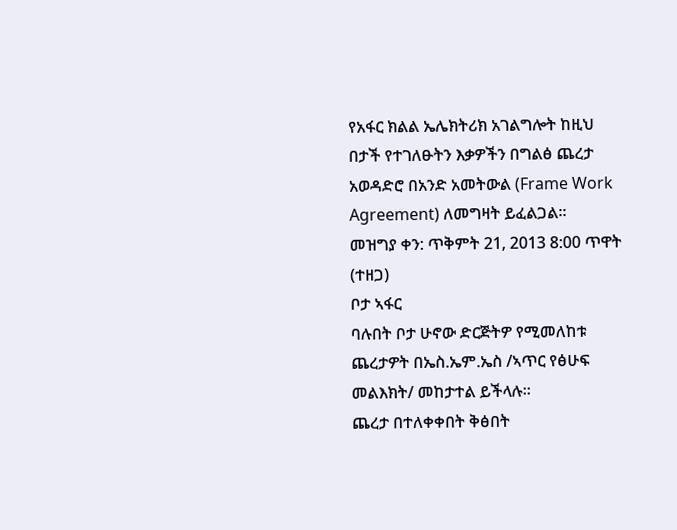የአፋር ክልል ኤሌክትሪክ አገልግሎት ከዚህ በታች የተገለፁትን እቃዎችን በግልፅ ጨረታ አወዳድሮ በአንድ አመትውል (Frame Work Agreement) ለመግዛት ይፈልጋል፡፡
መዝግያ ቀን: ጥቅምት 21, 2013 8:00 ጥዋት (ተዘጋ)
ቦታ ኣፋር
ባሉበት ቦታ ሁኖው ድርጅትዎ የሚመለከቱ ጨረታዎት በኤስ.ኤም.ኤስ /ኣጥር የፅሁፍ መልእክት/ መከታተል ይችላሉ።
ጨረታ በተለቀቀበት ቅፅበት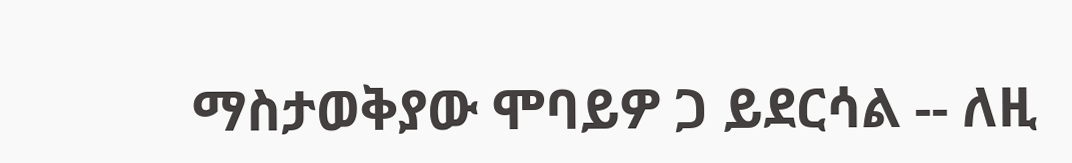ማስታወቅያው ሞባይዎ ጋ ይደርሳል -- ለዚ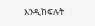እንዲከፍሉት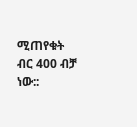ሚጠየቁት ብር 400 ብቻ ነው::